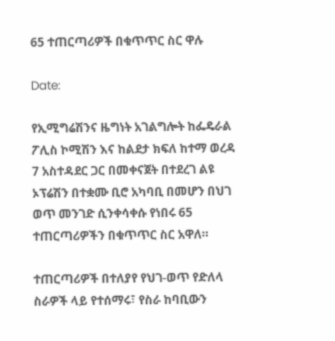65 ተጠርጣሪዎች በቁጥጥር ስር ዋሉ

Date:

የኢሚግሬሽንና ዜግነት አገልግሎት ከፌዴራል ፖሊስ ኮሚሽን እና ከልደታ ክፍለ ከተማ ወረዳ 7 አስተዳደር ጋር በመቀናጀት በተደረገ ልዩ ኦፕሬሽን በተቋሙ ቢሮ አካባቢ በመሆን በህገ ወጥ መንገድ ሲንቀሳቀሱ የነበሩ 65 ተጠርጣሪዎችን በቁጥጥር ስር አዋለ።

ተጠርጣሪዎች በተለያየ የህገ-ወጥ የድለላ ስራዎች ላይ የተሰማሩ፣ የስራ ከባቢውን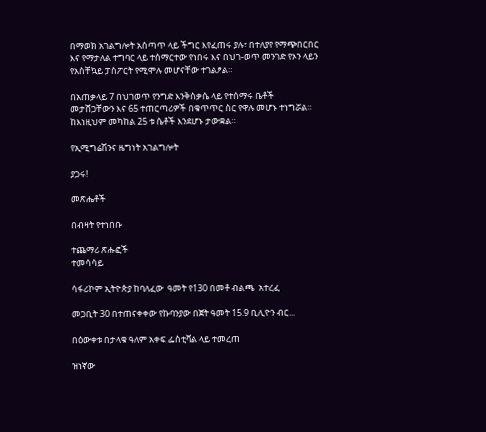በማወክ አገልግሎት አሰጣጥ ላይ ችግር እየፈጠሩ ያሉ፣ በተለያየ የማጭበርበር እና የማታለል ተግባር ላይ ተሰማርተው የነበሩ እና በህገ-ወጥ መንገድ የኦን ላይን የአስቸኳይ ፓስፖርት የሚሞሉ መሆናቸው ተገልፆል።

በአጠቃላይ 7 በህገወጥ የንግድ እንቅስቃሴ ላይ የተሰማሩ ቤቶች መታሸጋቸውን እና 65 ተጠርጣሪዎች በቁጥጥር ስር የዋሉ መሆኑ ተነግሯል። ከእነዚህም መካከል 25 ቱ ሴቶች እንደሆኑ ታውቋል።

የኢሚግሬሽንና ዜግነት አገልግሎት

ያጋሩ!

መጽሔቶች

በብዛት የተነበቡ

ተጨማሪ ጽሑፎች
ተመሳሳይ

ሳፋሪኮም ኢትዮጵያ ከባለፈው  ዓመት የ130 በመቶ ብልጫ  አተረፈ

መጋቢት 30 በተጠናቀቀው የኩባንያው በጀት ዓመት 15.9 ቢሊዮን ብር...

በዕውቀቱ በታላቁ ዓለም አቀፍ ፌስቲቫል ላይ ተመረጠ

ዝነኛው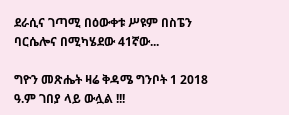ደራሲና ገጣሚ በዕውቀቱ ሥዩም በስፔን ባርሴሎና በሚካሄደው 41ኛው...

ግዮን መጽሔት ዛሬ ቅዳሜ ግንቦት 1 2018 ዓ.ም ገበያ ላይ ውሏል !!!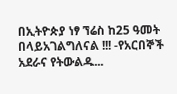በኢትዮጵያ ነፃ ኘሬስ ከ25 ዓመት በላይአገልግለናል !!! -የአርበኞች አደራና የትውልዱ...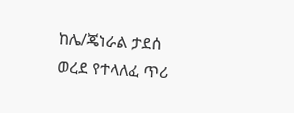ከሌ/ጄነራል ታደሰ ወረደ የተላለፈ ጥሪ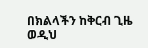በክልላችን ከቅርብ ጊዜ ወዲህ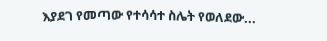እያደገ የመጣው የተሳሳተ ስሌት የወለደው...